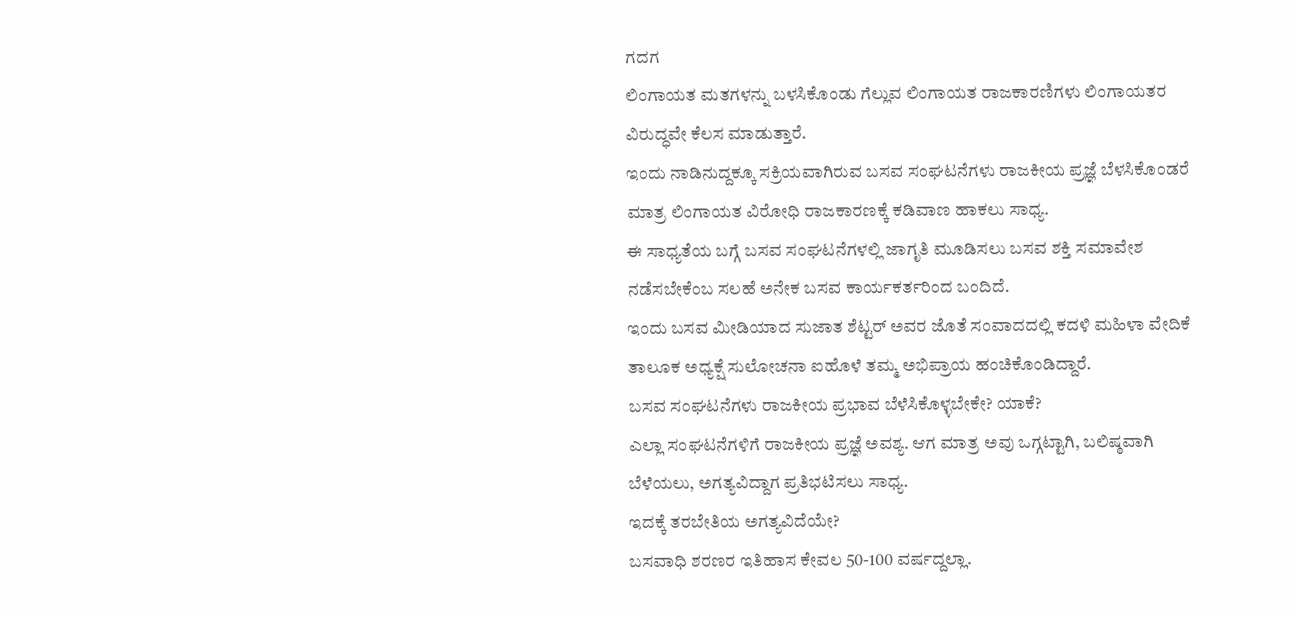ಗದಗ
ಲಿಂಗಾಯತ ಮತಗಳನ್ನು ಬಳಸಿಕೊಂಡು ಗೆಲ್ಲುವ ಲಿಂಗಾಯತ ರಾಜಕಾರಣಿಗಳು ಲಿಂಗಾಯತರ ವಿರುದ್ಧವೇ ಕೆಲಸ ಮಾಡುತ್ತಾರೆ.
ಇಂದು ನಾಡಿನುದ್ದಕ್ಕೂ ಸಕ್ರಿಯವಾಗಿರುವ ಬಸವ ಸಂಘಟನೆಗಳು ರಾಜಕೀಯ ಪ್ರಜ್ಞೆ ಬೆಳಸಿಕೊಂಡರೆ ಮಾತ್ರ ಲಿಂಗಾಯತ ವಿರೋಧಿ ರಾಜಕಾರಣಕ್ಕೆ ಕಡಿವಾಣ ಹಾಕಲು ಸಾಧ್ಯ.
ಈ ಸಾಧ್ಯತೆಯ ಬಗ್ಗೆ ಬಸವ ಸಂಘಟನೆಗಳಲ್ಲಿ ಜಾಗೃತಿ ಮೂಡಿಸಲು ಬಸವ ಶಕ್ತಿ ಸಮಾವೇಶ ನಡೆಸಬೇಕೆಂಬ ಸಲಹೆ ಅನೇಕ ಬಸವ ಕಾರ್ಯಕರ್ತರಿಂದ ಬಂದಿದೆ.
ಇಂದು ಬಸವ ಮೀಡಿಯಾದ ಸುಜಾತ ಶೆಟ್ಟರ್ ಅವರ ಜೊತೆ ಸಂವಾದದಲ್ಲಿ ಕದಳಿ ಮಹಿಳಾ ವೇದಿಕೆ ತಾಲೂಕ ಅಧ್ಯಕ್ಷೆ ಸುಲೋಚನಾ ಐಹೊಳೆ ತಮ್ಮ ಅಭಿಪ್ರಾಯ ಹಂಚಿಕೊಂಡಿದ್ದಾರೆ.
ಬಸವ ಸಂಘಟನೆಗಳು ರಾಜಕೀಯ ಪ್ರಭಾವ ಬೆಳೆಸಿಕೊಳ್ಳಬೇಕೇ? ಯಾಕೆ?
ಎಲ್ಲಾ ಸಂಘಟನೆಗಳಿಗೆ ರಾಜಕೀಯ ಪ್ರಜ್ಞೆ ಅವಶ್ಯ. ಆಗ ಮಾತ್ರ ಅವು ಒಗ್ಗಟ್ಟಾಗಿ, ಬಲಿಷ್ಠವಾಗಿ ಬೆಳೆಯಲು, ಅಗತ್ಯವಿದ್ದಾಗ ಪ್ರತಿಭಟಿಸಲು ಸಾಧ್ಯ.
ಇದಕ್ಕೆ ತರಬೇತಿಯ ಅಗತ್ಯವಿದೆಯೇ?
ಬಸವಾಧಿ ಶರಣರ ಇತಿಹಾಸ ಕೇವಲ 50-100 ವರ್ಷದ್ದಲ್ಲಾ.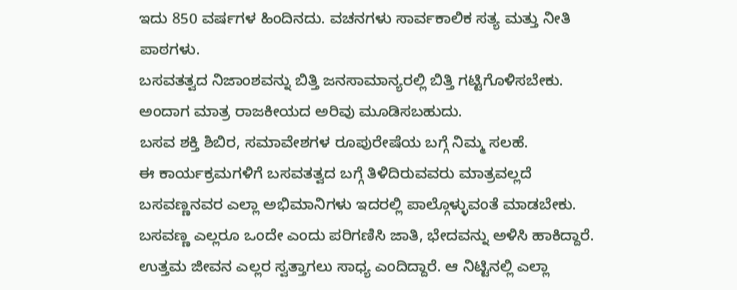ಇದು 850 ವರ್ಷಗಳ ಹಿಂದಿನದು. ವಚನಗಳು ಸಾರ್ವಕಾಲಿಕ ಸತ್ಯ ಮತ್ತು ನೀತಿ ಪಾಠಗಳು.
ಬಸವತತ್ವದ ನಿಜಾಂಶವನ್ನು ಬಿತ್ತಿ ಜನಸಾಮಾನ್ಯರಲ್ಲಿ ಬಿತ್ತಿ ಗಟ್ಟಿಗೊಳಿಸಬೇಕು. ಅಂದಾಗ ಮಾತ್ರ ರಾಜಕೀಯದ ಅರಿವು ಮೂಡಿಸಬಹುದು.
ಬಸವ ಶಕ್ತಿ ಶಿಬಿರ, ಸಮಾವೇಶಗಳ ರೂಪುರೇಷೆಯ ಬಗ್ಗೆ ನಿಮ್ಮ ಸಲಹೆ.
ಈ ಕಾರ್ಯಕ್ರಮಗಳಿಗೆ ಬಸವತತ್ವದ ಬಗ್ಗೆ ತಿಳಿದಿರುವವರು ಮಾತ್ರವಲ್ಲದೆ ಬಸವಣ್ಣನವರ ಎಲ್ಲಾ ಅಭಿಮಾನಿಗಳು ಇದರಲ್ಲಿ ಪಾಲ್ಗೊಳ್ಳುವಂತೆ ಮಾಡಬೇಕು.
ಬಸವಣ್ಣ ಎಲ್ಲರೂ ಒಂದೇ ಎಂದು ಪರಿಗಣಿಸಿ ಜಾತಿ, ಭೇದವನ್ನು ಅಳಿಸಿ ಹಾಕಿದ್ದಾರೆ. ಉತ್ತಮ ಜೀವನ ಎಲ್ಲರ ಸ್ವತ್ತಾಗಲು ಸಾಧ್ಯ ಎಂದಿದ್ದಾರೆ. ಆ ನಿಟ್ಟಿನಲ್ಲಿ ಎಲ್ಲಾ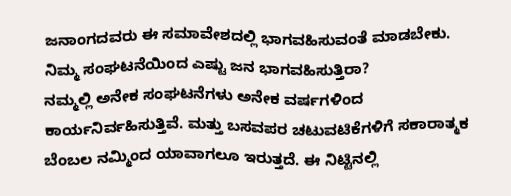ಜನಾಂಗದವರು ಈ ಸಮಾವೇಶದಲ್ಲಿ ಭಾಗವಹಿಸುವಂತೆ ಮಾಡಬೇಕು.
ನಿಮ್ಮ ಸಂಘಟನೆಯಿಂದ ಎಷ್ಟು ಜನ ಭಾಗವಹಿಸುತ್ತಿರಾ?
ನಮ್ಮಲ್ಲಿ ಅನೇಕ ಸಂಘಟನೆಗಳು ಅನೇಕ ವರ್ಷಗಳಿಂದ ಕಾರ್ಯನಿರ್ವಹಿಸುತ್ತಿವೆ. ಮತ್ತು ಬಸವಪರ ಚಟುವಟಿಕೆಗಳಿಗೆ ಸಕಾರಾತ್ಮಕ ಬೆಂಬಲ ನಮ್ಮಿಂದ ಯಾವಾಗಲೂ ಇರುತ್ತದೆ. ಈ ನಿಟ್ಟಿನಲ್ಲಿ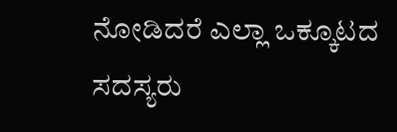ನೋಡಿದರೆ ಎಲ್ಲಾ ಒಕ್ಕೂಟದ ಸದಸ್ಯರು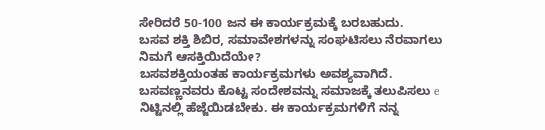ಸೇರಿದರೆ 50-100 ಜನ ಈ ಕಾರ್ಯಕ್ರಮಕ್ಕೆ ಬರಬಹುದು.
ಬಸವ ಶಕ್ತಿ ಶಿಬಿರ, ಸಮಾವೇಶಗಳನ್ನು ಸಂಘಟಿಸಲು ನೆರವಾಗಲು ನಿಮಗೆ ಆಸಕ್ತಿಯಿದೆಯೇ?
ಬಸವಶಕ್ತಿಯಂತಹ ಕಾರ್ಯಕ್ರಮಗಳು ಅವಶ್ಯವಾಗಿದೆ. ಬಸವಣ್ಣನವರು ಕೊಟ್ಟ ಸಂದೇಶವನ್ನು ಸಮಾಜಕ್ಕೆ ತಲುಪಿಸಲು e ನಿಟ್ಟಿನಲ್ಲಿ ಹೆಜ್ಜೆಯಿಡಬೇಕು. ಈ ಕಾರ್ಯಕ್ರಮಗಳಿಗೆ ನನ್ನ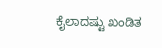ಕೈಲಾದಷ್ಟು ಖಂಡಿತ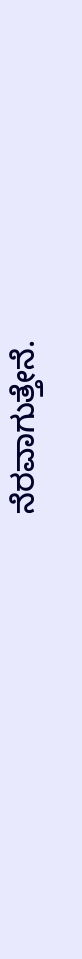ನೆರವಾಗುತ್ತೇನೆ.